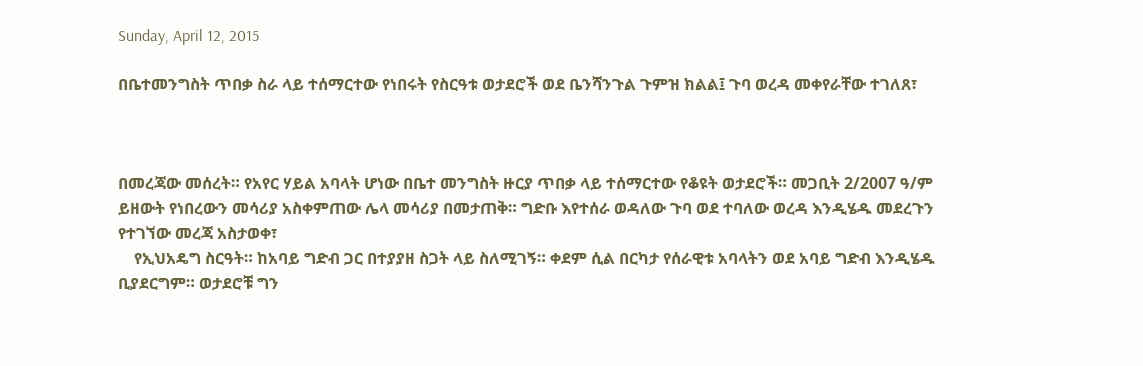Sunday, April 12, 2015

በቤተመንግስት ጥበቃ ስራ ላይ ተሰማርተው የነበሩት የስርዓቱ ወታደሮች ወደ ቤንሻንጉል ጉምዝ ክልል፤ ጉባ ወረዳ መቀየራቸው ተገለጸ፣



በመረጃው መሰረት። የአየር ሃይል አባላት ሆነው በቤተ መንግስት ዙርያ ጥበቃ ላይ ተሰማርተው የቆዩት ወታደሮች። መጋቢት 2/2007 ዓ/ም ይዘውት የነበረውን መሳሪያ አስቀምጠው ሌላ መሳሪያ በመታጠቅ። ግድቡ እየተሰራ ወዳለው ጉባ ወደ ተባለው ወረዳ እንዲሄዱ መደረጉን የተገኘው መረጃ አስታወቀ፣
    የኢህአዴግ ስርዓት። ከአባይ ግድብ ጋር በተያያዘ ስጋት ላይ ስለሚገኝ። ቀደም ሲል በርካታ የሰራዊቱ አባላትን ወደ አባይ ግድብ እንዲሄዱ ቢያደርግም። ወታደሮቹ ግን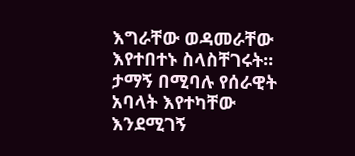እግራቸው ወዳመራቸው እየተበተኑ ስላስቸገሩት። ታማኝ በሚባሉ የሰራዊት አባላት እየተካቸው እንደሚገኝ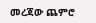መረጃው ጨምሮ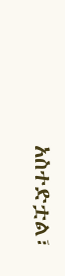አስተድቷል፣